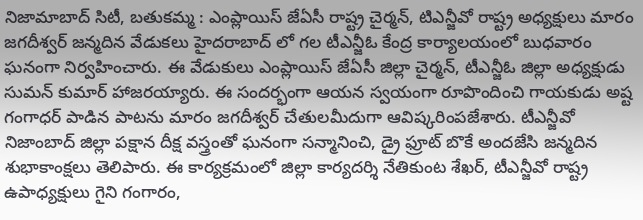నిజామాబాద్ సిటీ, బతుకమ్మ : ఎంప్లాయిస్ జేఏసీ రాష్ట్ర చైర్మన్, టిఎన్జీవో రాష్ట్ర అధ్యక్షులు మారం జగదీశ్వర్ జన్మదిన వేడుకలు హైదరాబాద్ లో గల టీఎన్జీఓ కేంద్ర కార్యాలయంలో బుధవారం ఘనంగా నిర్వహించారు. ఈ వేడుకులు ఎంప్లాయిస్ జేఏసీ జిల్లా చైర్మన్, టీఎన్జీఓ జిల్లా అధ్యక్షుడు సుమన్ కుమార్ హాజరయ్యారు. ఈ సందర్భంగా ఆయన స్వయంగా రూపొందించి గాయకుడు అష్ట గంగాధర్ పాడిన పాటను మారం జగదీశ్వర్ చేతులమీదుగా ఆవిష్కరింపజేశారు. టీఎన్జీవో నిజాంబాద్ జిల్లా పక్షాన దీక్ష వస్త్రంతో ఘనంగా సన్మానించి, డ్రై ఫ్రూట్ బొకే అందజేసి జన్మదిన శుభాకాంక్షలు తెలిపారు. ఈ కార్యక్రమంలో జిల్లా కార్యదర్శి నేతికుంట శేఖర్, టీఎన్జీవో రాష్ట్ర ఉపాధ్యక్షులు గైని గంగారం,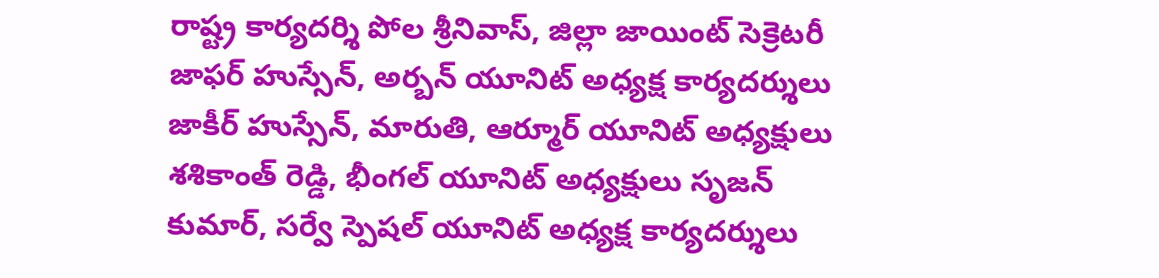రాష్ట్ర కార్యదర్శి పోల శ్రీనివాస్, జిల్లా జాయింట్ సెక్రెటరీ జాఫర్ హుస్సేన్, అర్బన్ యూనిట్ అధ్యక్ష కార్యదర్శులు జాకీర్ హుస్సేన్, మారుతి, ఆర్మూర్ యూనిట్ అధ్యక్షులు శశికాంత్ రెడ్డి, భీంగల్ యూనిట్ అధ్యక్షులు సృజన్ కుమార్, సర్వే స్పెషల్ యూనిట్ అధ్యక్ష కార్యదర్శులు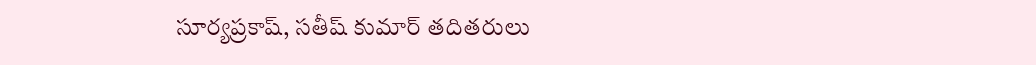సూర్యప్రకాష్, సతీష్ కుమార్ తదితరులు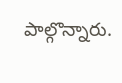పాల్గొన్నారు.